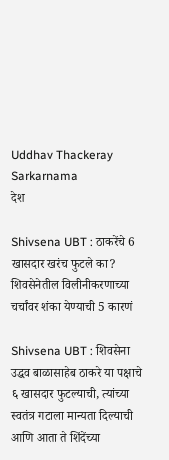Uddhav Thackeray Sarkarnama
देश

Shivsena UBT : ठाकरेंचे 6 खासदार खरंच फुटले का? शिवसेनेतील विलीनीकरणाच्या चर्चांवर शंका येण्याची 5 कारणं

Shivsena UBT : शिवसेना उद्धव बाळासाहेब ठाकरे या पक्षाचे ६ खासदार फुटल्याची, त्यांच्या स्वतंत्र गटाला मान्यता दिल्याची आणि आता ते शिंदेंच्या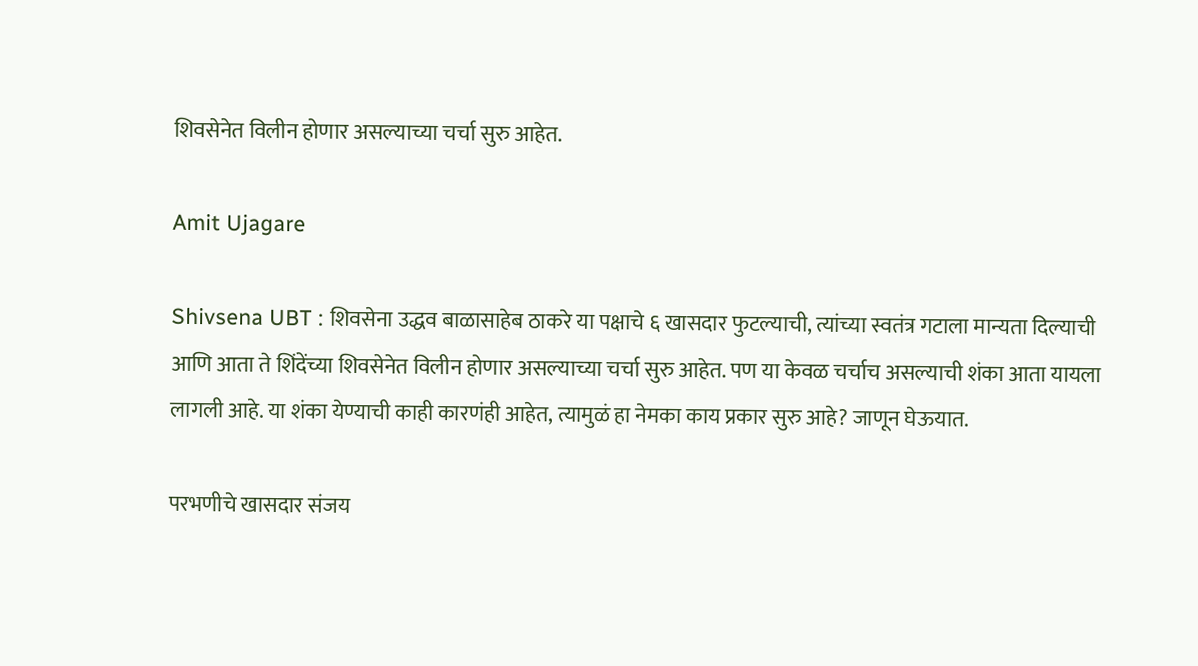शिवसेनेत विलीन होणार असल्याच्या चर्चा सुरु आहेत.

Amit Ujagare

Shivsena UBT : शिवसेना उद्धव बाळासाहेब ठाकरे या पक्षाचे ६ खासदार फुटल्याची, त्यांच्या स्वतंत्र गटाला मान्यता दिल्याची आणि आता ते शिंदेंच्या शिवसेनेत विलीन होणार असल्याच्या चर्चा सुरु आहेत. पण या केवळ चर्चाच असल्याची शंका आता यायला लागली आहे. या शंका येण्याची काही कारणंही आहेत, त्यामुळं हा नेमका काय प्रकार सुरु आहे? जाणून घेऊयात.

परभणीचे खासदार संजय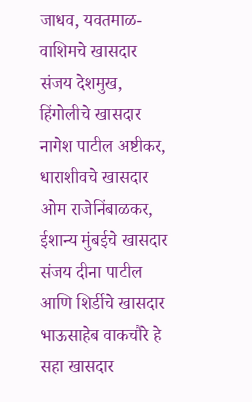जाधव, यवतमाळ-वाशिमचे खासदार संजय देशमुख, हिंगोलीचे खासदार नागेश पाटील अष्टीकर, धाराशीवचे खासदार ओम राजेनिंबाळकर, ईशान्य मुंबईचे खासदार संजय दीना पाटील आणि शिर्डीचे खासदार भाऊसाहेब वाकचौरे हे सहा खासदार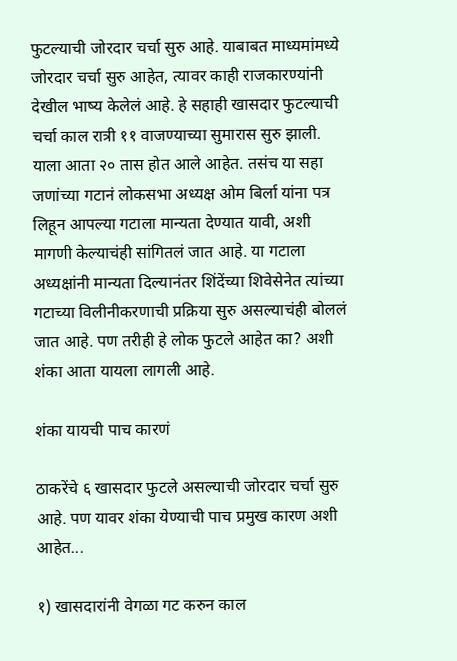फुटल्याची जोरदार चर्चा सुरु आहे. याबाबत माध्यमांमध्ये जोरदार चर्चा सुरु आहेत, त्यावर काही राजकारण्यांनी देखील भाष्य केलेलं आहे. हे सहाही खासदार फुटल्याची चर्चा काल रात्री ११ वाजण्याच्या सुमारास सुरु झाली. याला आता २० तास होत आले आहेत. तसंच या सहा जणांच्या गटानं लोकसभा अध्यक्ष ओम बिर्ला यांना पत्र लिहून आपल्या गटाला मान्यता देण्यात यावी, अशी मागणी केल्याचंही सांगितलं जात आहे. या गटाला अध्यक्षांनी मान्यता दिल्यानंतर शिंदेंच्या शिवेसेनेत त्यांच्या गटाच्या विलीनीकरणाची प्रक्रिया सुरु असल्याचंही बोललं जात आहे. पण तरीही हे लोक फुटले आहेत का? अशी शंका आता यायला लागली आहे.

शंका यायची पाच कारणं

ठाकरेंचे ६ खासदार फुटले असल्याची जोरदार चर्चा सुरु आहे. पण यावर शंका येण्याची पाच प्रमुख कारण अशी आहेत...

१) खासदारांनी वेगळा गट करुन काल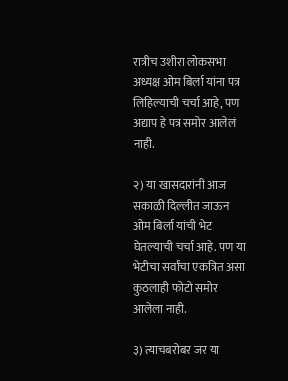रात्रीच उशीरा लोकसभा अध्यक्ष ओम बिर्ला यांना पत्र लिहिल्याची चर्चा आहे, पण अद्याप हे पत्र समोर आलेलं नाही.

२) या खासदारांनी आज सकाळी दिल्लीत जाऊन ओम बिर्ला यांची भेट घेतल्याची चर्चा आहे. पण या भेटीचा सर्वांचा एकत्रित असा कुठलाही फोटो समोर आलेला नाही.

३) त्याचबरोबर जर या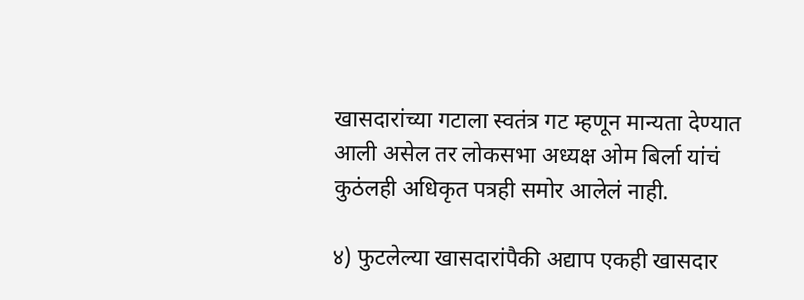खासदारांच्या गटाला स्वतंत्र गट म्हणून मान्यता देण्यात आली असेल तर लोकसभा अध्यक्ष ओम बिर्ला यांचं कुठंलही अधिकृत पत्रही समोर आलेलं नाही.

४) फुटलेल्या खासदारांपैकी अद्याप एकही खासदार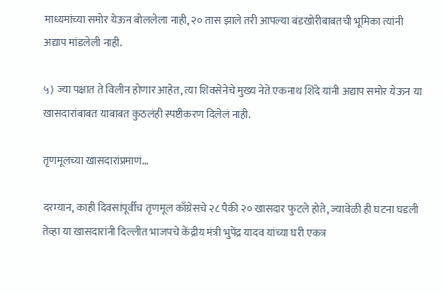माध्यमांच्या समोर येऊन बोललेला नाही, २० तास झाले तरी आपल्या बंडखोरीबाबतची भूमिका त्यांनी अद्याप मांडलेली नाही.

५) ज्या पक्षात ते विलीन होणार आहेत, त्या शिवसेनेचे मुख्य नेते एकनाथ शिंदे यांनी अद्याप समोर येऊन या खासदारांबाबत याबाबत कुठलंही स्पष्टीकरण दिलेलं नाही.

तृणमूलच्या खासदारांप्रमाणं...

दरम्यान, काही दिवसांपूर्वीच तृणमूल काँग्रेसचे २८ पैकी २० खासदार फुटले होते, ज्यावेळी ही घटना घडली तेव्हा या खासदारांनी दिल्लीत भाजपचे केंद्रीय मंत्री भुपेंद्र यादव यांच्या घरी एकत्र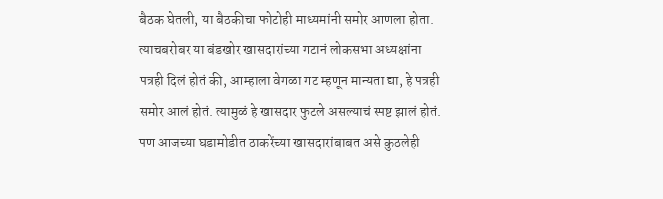बैठक घेतली, या बैठकीचा फोटोही माध्यमांनी समोर आणला होता. त्याचबरोबर या बंडखोर खासदारांच्या गटानं लोकसभा अध्यक्षांना पत्रही दिलं होतं की, आम्हाला वेगळा गट म्हणून मान्यता द्या, हे पत्रही समोर आलं होतं. त्यामुळं हे खासदार फुटले असल्याचं स्पष्ट झालं होतं. पण आजच्या घडामोडीत ठाकरेंच्या खासदारांबाबत असे कुठलेही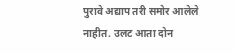पुरावे अद्याप तरी समोर आलेले नाहीत. उलट आता दोन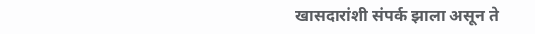खासदारांशी संपर्क झाला असून ते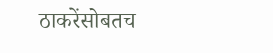ठाकरेंसोबतच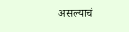असल्याचं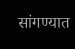सांगण्यात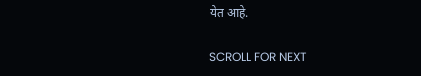येत आहे.

SCROLL FOR NEXT